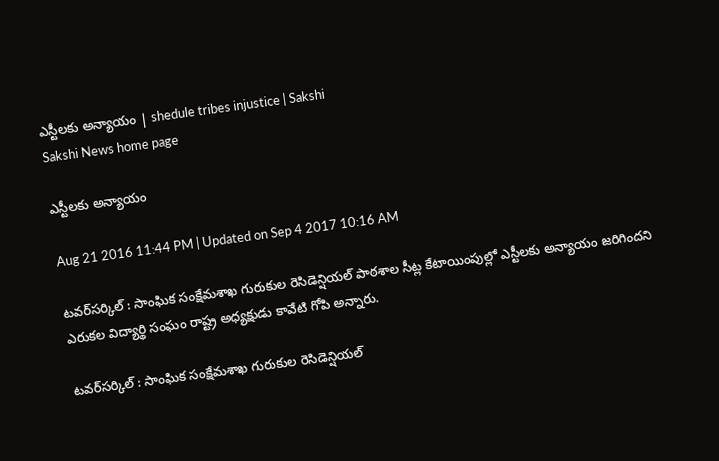ఎస్టీలకు అన్యాయం | shedule tribes injustice | Sakshi
Sakshi News home page

ఎస్టీలకు అన్యాయం

Aug 21 2016 11:44 PM | Updated on Sep 4 2017 10:16 AM

టవర్‌సర్కిల్‌ : సాంఘిక సంక్షేమశాఖ గురుకుల రెసిడెన్షియల్‌ పాఠశాల సీట్ల కేటాయింపుల్లో ఎస్టీలకు అన్యాయం జరిగిందని ఎరుకల విద్యార్థి సంఘం రాష్ట్ర అధ్యక్షుడు కావేటి గోపి అన్నారు.

టవర్‌సర్కిల్‌ : సాంఘిక సంక్షేమశాఖ గురుకుల రెసిడెన్షియల్‌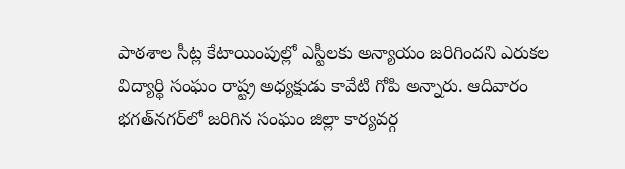పాఠశాల సీట్ల కేటాయింపుల్లో ఎస్టీలకు అన్యాయం జరిగిందని ఎరుకల విద్యార్థి సంఘం రాష్ట్ర అధ్యక్షుడు కావేటి గోపి అన్నారు. ఆదివారం భగత్‌నగర్‌లో జరిగిన సంఘం జిల్లా కార్యవర్గ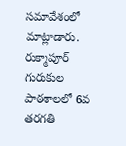సమావేశంలో మాట్లాడారు. రుక్మాపూర్‌ గురుకుల పాఠశాలలో 6వ తరగతి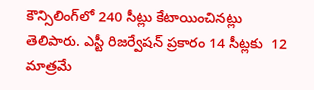కౌన్సిలింగ్‌లో 240 సీట్లు కేటాయించినట్లు తెలిపారు. ఎస్టీ రిజర్వేషన్‌ ప్రకారం 14 సీట్లకు  12 మాత్రమే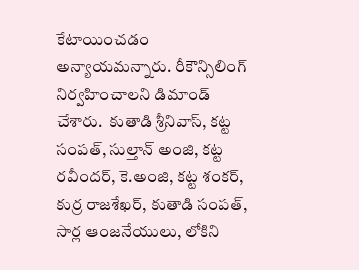కేటాయించడం అన్యాయమన్నారు. రీకౌన్సిలింగ్‌ నిర్వహించాలని డిమాండ్‌ చేశారు.  కుతాడి శ్రీనివాస్, కట్ట సంపత్, సుల్తాన్‌ అంజి, కట్ట రవీందర్, కె.అంజి, కట్ట శంకర్, కుర్ర రాజశేఖర్, కుతాడి సంపత్, సార్ల ఆంజనేయులు, లోకిని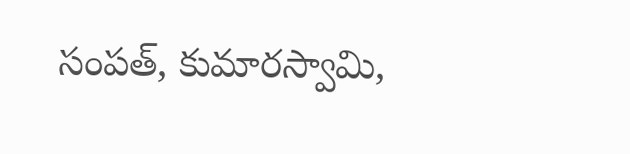సంపత్, కుమారస్వామి,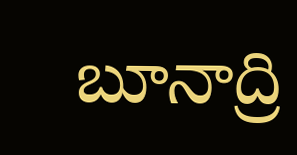బూనాద్రి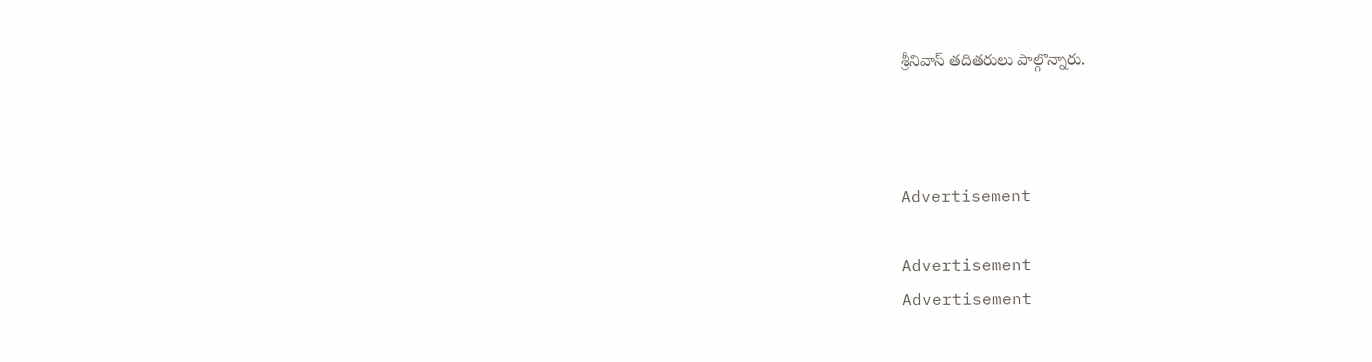శ్రీనివాస్‌ తదితరులు పాల్గొన్నారు.



Advertisement

Advertisement
Advertisement